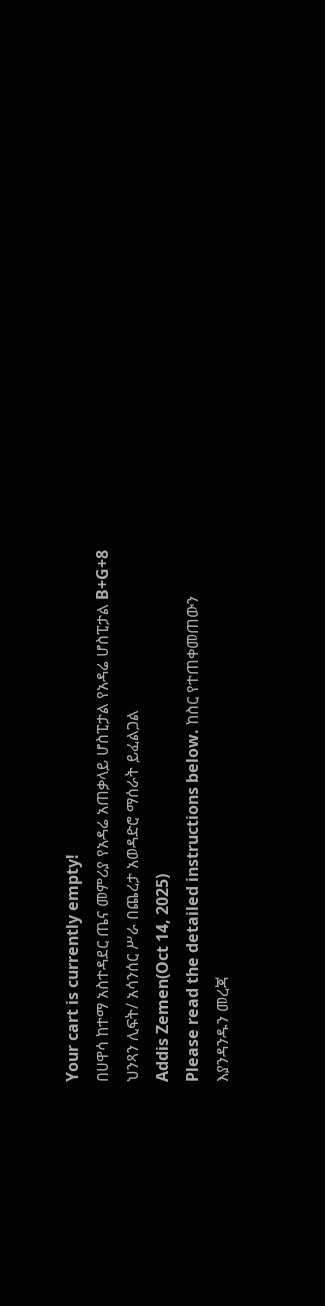Your cart is currently empty!
በሀዋሳ ከተማ አስተዳደር ጤና መምሪያ የአዳሬ አጠቃላይ ሆስፒታል የአዳሬ ሆስፒታል B+G+8 ህንጻን ሊፍት/ አሳንሰር ሥራ በጨረታ አወዳድሮ ማሰራት ይፈልጋል
Addis Zemen(Oct 14, 2025)
Please read the detailed instructions below. ከስር የተጠቀመጠውን እያንዳንዱን መረጃ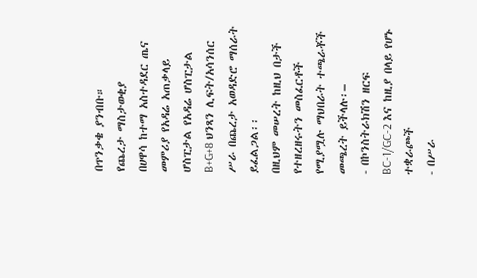በጥንቃቄ ያንብቡ።
የጨረታ ማስታወቂያ
በሀዋሳ ከተማ አስተዳደር ጤና መምሪያ የአዳሬ አጠቃላይ ሆስፒታል የአዳሬ ሆስፒታል B+G+8 ህንጻን ሊፍት/አሳንሰር ሥራ በጨረታ አወዳድሮ ማሰራት ይፈልጋል፡፡
በዚህም መሠረት ከዚህ በታች የተዘረዘሩትን መስፈርቶች የሚያሟሉ ማህበራት ተጫራቾች መጫረት ይችላሉ፡–
- በኮንስትራክሽን ዘርፍ BC-1/GC-2 እና ከዚያ በላይ የሆኑ ተቋራጮች
- በሥራ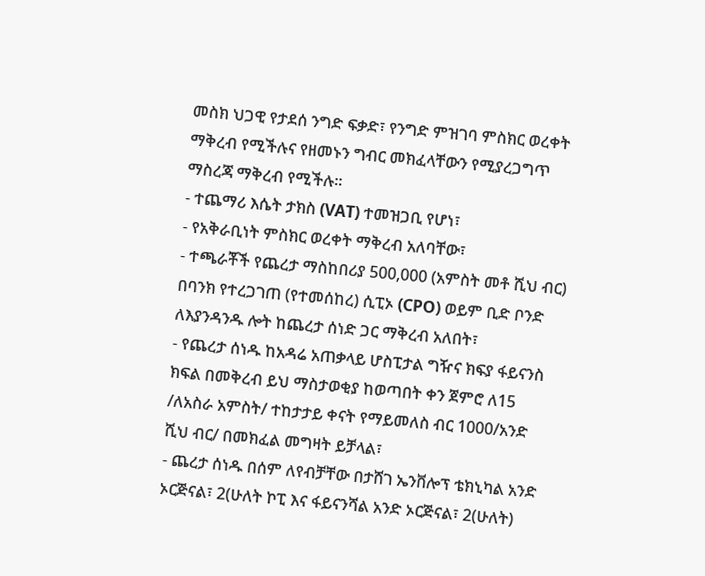መስክ ህጋዊ የታደሰ ንግድ ፍቃድ፣ የንግድ ምዝገባ ምስክር ወረቀት ማቅረብ የሚችሉና የዘመኑን ግብር መክፈላቸውን የሚያረጋግጥ ማስረጃ ማቅረብ የሚችሉ፡፡
- ተጨማሪ እሴት ታክስ (VAT) ተመዝጋቢ የሆነ፣
- የአቅራቢነት ምስክር ወረቀት ማቅረብ አለባቸው፣
- ተጫራቾች የጨረታ ማስከበሪያ 500,000 (አምስት መቶ ሺህ ብር) በባንክ የተረጋገጠ (የተመሰከረ) ሲፒኦ (CPO) ወይም ቢድ ቦንድ ለእያንዳንዱ ሎት ከጨረታ ሰነድ ጋር ማቅረብ አለበት፣
- የጨረታ ሰነዱ ከአዳሬ አጠቃላይ ሆስፒታል ግዥና ክፍያ ፋይናንስ ክፍል በመቅረብ ይህ ማስታወቂያ ከወጣበት ቀን ጀምሮ ለ15 /ለአስራ አምስት/ ተከታታይ ቀናት የማይመለስ ብር 1000/አንድ ሺህ ብር/ በመክፈል መግዛት ይቻላል፣
- ጨረታ ሰነዱ በሰም ለየብቻቸው በታሸገ ኤንቨሎፕ ቴክኒካል አንድ ኦርጅናል፣ 2(ሁለት ኮፒ እና ፋይናንሻል አንድ ኦርጅናል፣ 2(ሁለት)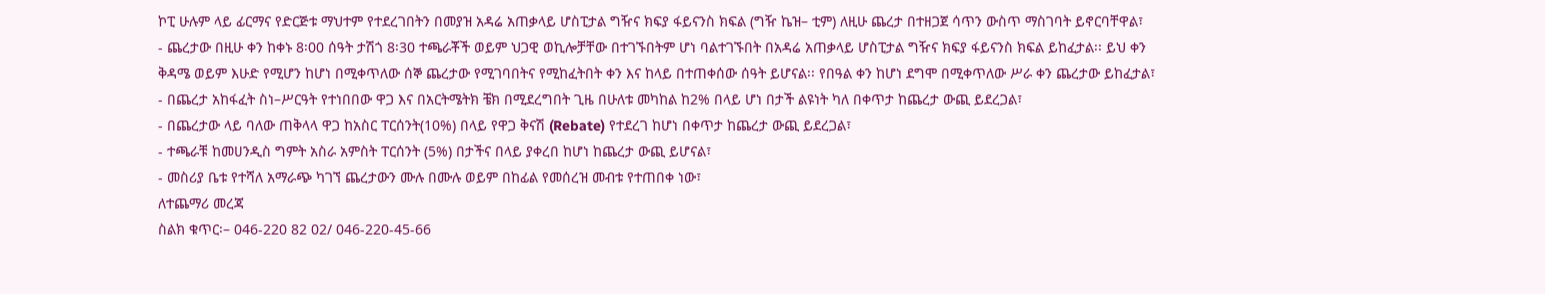ኮፒ ሁሉም ላይ ፊርማና የድርጅቱ ማህተም የተደረገበትን በመያዝ አዳሬ አጠቃላይ ሆስፒታል ግዥና ክፍያ ፋይናንስ ክፍል (ግዥ ኬዝ– ቲም) ለዚሁ ጨረታ በተዘጋጀ ሳጥን ውስጥ ማስገባት ይኖርባቸዋል፣
- ጨረታው በዚሁ ቀን ከቀኑ 8፡00 ሰዓት ታሽጎ 8፡30 ተጫራቾች ወይም ህጋዊ ወኪሎቻቸው በተገኙበትም ሆነ ባልተገኙበት በአዳሬ አጠቃላይ ሆስፒታል ግዥና ክፍያ ፋይናንስ ክፍል ይከፈታል፡፡ ይህ ቀን ቅዳሜ ወይም እሁድ የሚሆን ከሆነ በሚቀጥለው ሰኞ ጨረታው የሚገባበትና የሚከፈትበት ቀን እና ከላይ በተጠቀሰው ሰዓት ይሆናል፡፡ የበዓል ቀን ከሆነ ደግሞ በሚቀጥለው ሥራ ቀን ጨረታው ይከፈታል፣
- በጨረታ አከፋፈት ስነ–ሥርዓት የተነበበው ዋጋ እና በአርትሜትክ ቼክ በሚደረግበት ጊዜ በሁለቱ መካከል ከ2% በላይ ሆነ በታች ልዩነት ካለ በቀጥታ ከጨረታ ውጪ ይደረጋል፣
- በጨረታው ላይ ባለው ጠቅላላ ዋጋ ከአስር ፐርሰንት(10%) በላይ የዋጋ ቅናሽ (Rebate) የተደረገ ከሆነ በቀጥታ ከጨረታ ውጪ ይደረጋል፣
- ተጫራቹ ከመሀንዲስ ግምት አስራ አምስት ፐርሰንት (5%) በታችና በላይ ያቀረበ ከሆነ ከጨረታ ውጪ ይሆናል፣
- መስሪያ ቤቱ የተሻለ አማራጭ ካገኘ ጨረታውን ሙሉ በሙሉ ወይም በከፊል የመሰረዝ መብቱ የተጠበቀ ነው፣
ለተጨማሪ መረጃ
ስልክ ቁጥር፡– 046-220 82 02/ 046-220-45-66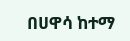በሀዋሳ ከተማ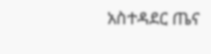አስተዳደር ጤና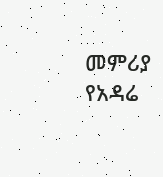መምሪያ የአዳሬ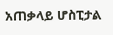አጠቃላይ ሆስፒታል